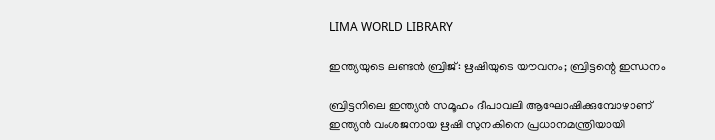LIMA WORLD LIBRARY

ഇന്ത്യയുടെ ലണ്ടൻ ബ്രിജ്: ഋഷിയുടെ യൗവനം; ബ്രിട്ടന്റെ ഇന്ധനം

ബ്രിട്ടനിലെ ഇന്ത്യൻ സമൂഹം ദീപാവലി ആഘോഷിക്കുമ്പോഴാണ് ഇന്ത്യൻ വംശജനായ ഋഷി സുനകിനെ പ്രധാനമന്ത്രിയായി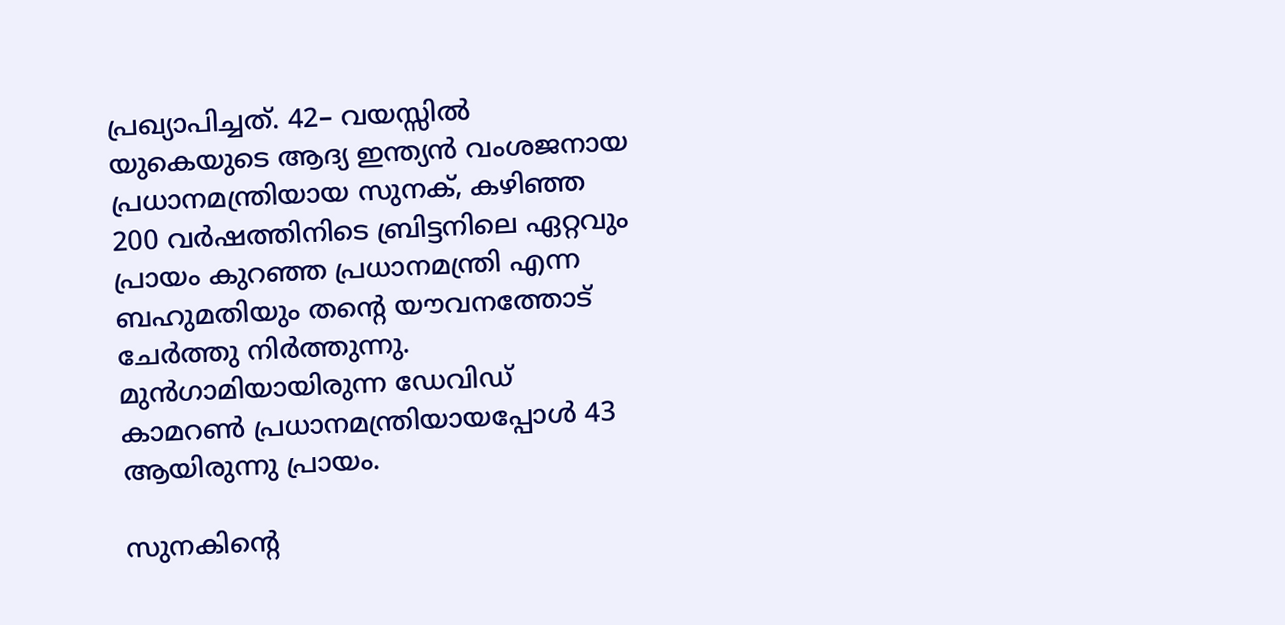പ്രഖ്യാപിച്ചത്. 42– വയസ്സിൽ യുകെയുടെ ആദ്യ ഇന്ത്യൻ വംശജനായ പ്രധാനമന്ത്രിയായ സുനക്, കഴിഞ്ഞ 200 വർഷത്തിനിടെ ബ്രിട്ടനിലെ ഏറ്റവും പ്രായം കുറഞ്ഞ പ്രധാനമന്ത്രി എന്ന ബഹുമതിയും തന്റെ യൗവനത്തോട് ചേർത്തു നിർത്തുന്നു. മുൻഗാമിയായിരുന്ന ഡേവിഡ് കാമറൺ പ്രധാനമന്ത്രിയായപ്പോൾ 43 ആയിരുന്നു പ്രായം.

സുനകിന്റെ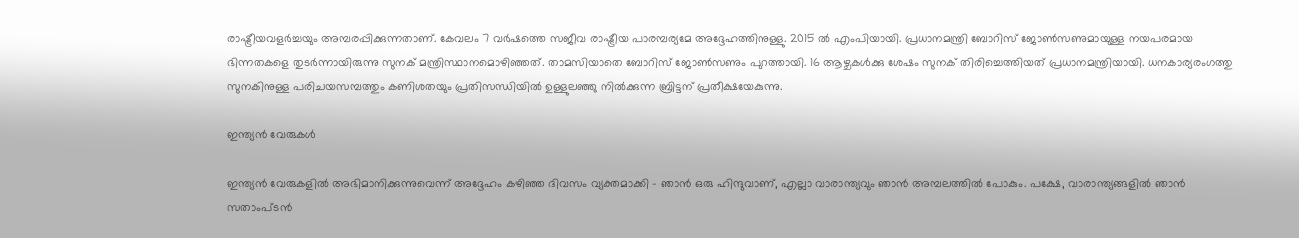രാഷ്ട്രീയവളർച്ചയും അമ്പരപ്പിക്കുന്നതാണ്. കേവലം 7 വർഷത്തെ സജീവ രാഷ്ട്രീയ പാരമ്പര്യമേ അദ്ദേഹത്തിനുള്ളു. 2015 ൽ എംപിയായി. പ്രധാനമന്ത്രി ബോറിസ് ജോൺസണുമായുള്ള നയപരമായ ഭിന്നതകളെ തുടർന്നായിരുന്നു സുനക് മന്ത്രിസ്ഥാനമൊഴിഞ്ഞത്. താമസിയാതെ ബോറിസ് ജോൺസണും പുറത്തായി. 16 ആഴ്ചകൾക്കു ശേഷം സുനക് തിരിച്ചെത്തിയത് പ്രധാനമന്ത്രിയായി. ധനകാര്യരംഗത്തു സുനകിനുള്ള പരിചയസമ്പത്തും കണിശതയും പ്രതിസന്ധിയിൽ ഉള്ളുലഞ്ഞു നിൽക്കുന്ന ബ്രിട്ടന് പ്രതീക്ഷയേകുന്നു.

ഇന്ത്യൻ വേരുകൾ

ഇന്ത്യൻ വേരുകളിൽ അഭിമാനിക്കുന്നുവെന്ന് അദ്ദേഹം കഴിഞ്ഞ ദിവസം വ്യക്തമാക്കി – ഞാൻ ഒരു ഹിന്ദുവാണ്, എല്ലാ വാരാന്ത്യവും ഞാൻ അമ്പലത്തിൽ പോകും. പക്ഷേ, വാരാന്ത്യങ്ങളിൽ ഞാൻ സതാംപ്ടൻ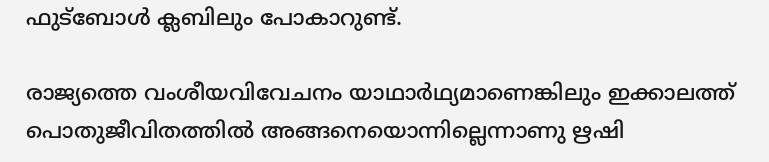ഫുട്‌ബോൾ ക്ലബിലും പോകാറുണ്ട്.

രാജ്യത്തെ വംശീയവിവേചനം യാഥാർഥ്യമാണെങ്കിലും ഇക്കാലത്ത് പൊതുജീവിതത്തിൽ അങ്ങനെയൊന്നില്ലെന്നാണു ഋഷി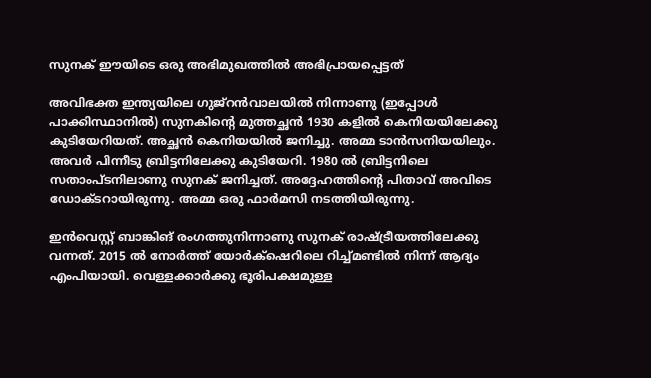സുനക് ഈയിടെ ഒരു അഭിമുഖത്തിൽ അഭിപ്രായപ്പെട്ടത്

അവിഭക്ത ഇന്ത്യയിലെ ഗുജ്‌റൻവാലയിൽ നിന്നാണു (ഇപ്പോൾ പാക്കിസ്ഥാനിൽ) സുനകിന്റെ മുത്തച്ഛൻ 1930 കളിൽ കെനിയയിലേക്കു കുടിയേറിയത്. അച്ഛൻ കെനിയയിൽ ജനിച്ചു. അമ്മ ടാൻസനിയയിലും. അവർ പിന്നീടു ബ്രിട്ടനിലേക്കു കുടിയേറി. 1980 ൽ ബ്രിട്ടനിലെ സതാംപ്ടനിലാണു സുനക് ജനിച്ചത്. അദ്ദേഹത്തിന്റെ പിതാവ് അവിടെ ഡോക്ടറായിരുന്നു. അമ്മ ഒരു ഫാർമസി നടത്തിയിരുന്നു.

ഇൻവെസ്റ്റ് ബാങ്കിങ് രംഗത്തുനിന്നാണു സുനക് രാഷ്ട്രീയത്തിലേക്കു വന്നത്. 2015 ൽ നോർത്ത് യോർക്‌ഷെറിലെ റിച്ച്മണ്ടിൽ നിന്ന് ആദ്യം എംപിയായി. വെള്ളക്കാർക്കു ഭൂരിപക്ഷമുള്ള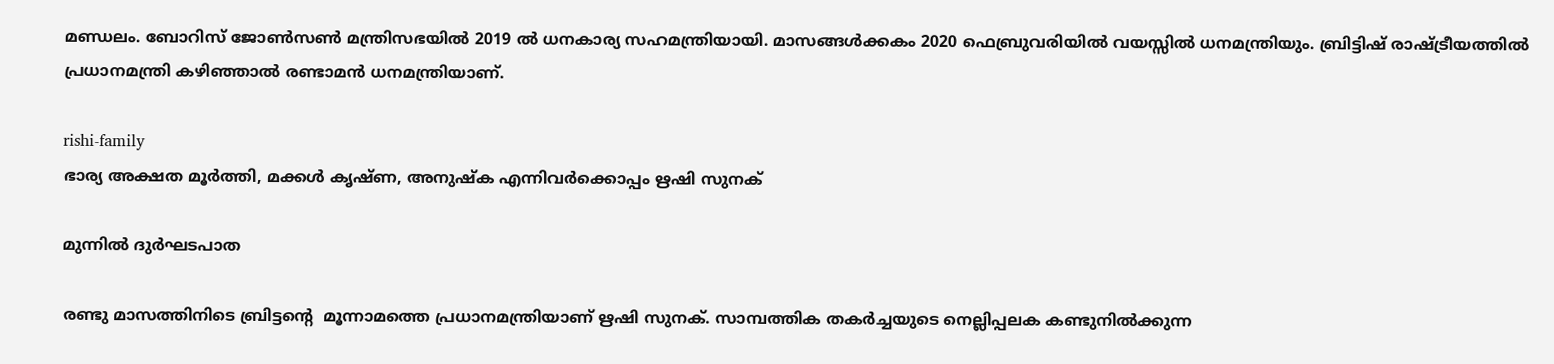മണ്ഡലം. ബോറിസ് ജോൺസൺ മന്ത്രിസഭയിൽ 2019 ൽ ധനകാര്യ സഹമന്ത്രിയായി. മാസങ്ങൾക്കകം 2020 ഫെബ്രുവരിയിൽ വയസ്സിൽ ധനമന്ത്രിയും. ബ്രിട്ടിഷ് രാഷ്ട്രീയത്തിൽ പ്രധാനമന്ത്രി കഴിഞ്ഞാൽ രണ്ടാമൻ ധനമന്ത്രിയാണ്.

rishi-family
ഭാര്യ അക്ഷത മൂർത്തി, മക്കൾ കൃഷ്ണ, അനുഷ്ക എന്നിവർക്കൊപ്പം ഋഷി സുനക്

മുന്നിൽ ദുർഘടപാത

രണ്ടു മാസത്തിനിടെ ബ്രിട്ടന്റെ  മൂന്നാമത്തെ പ്രധാനമന്ത്രിയാണ് ഋഷി സുനക്. സാമ്പത്തിക തകർച്ചയുടെ നെല്ലിപ്പലക കണ്ടുനിൽക്കുന്ന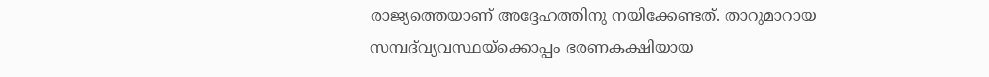രാജ്യത്തെയാണ് അദ്ദേഹത്തിനു നയിക്കേണ്ടത്. താറുമാറായ സമ്പദ്‍വ്യവസ്ഥയ്‌ക്കൊപ്പം ഭരണകക്ഷിയായ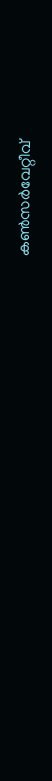കൺസർവേറ്റീവ്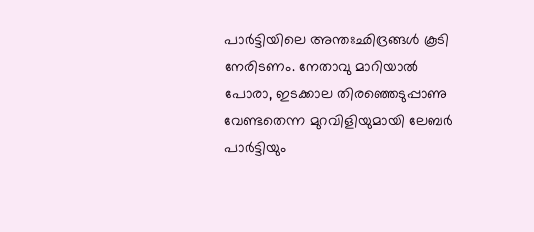പാർട്ടിയിലെ അന്തഃഛിദ്രങ്ങൾ കൂടി നേരിടണം. നേതാവു മാറിയാൽ പോരാ, ഇടക്കാല തിരഞ്ഞെടുപ്പാണു വേണ്ടതെന്ന മുറവിളിയുമായി ലേബർ പാർട്ടിയും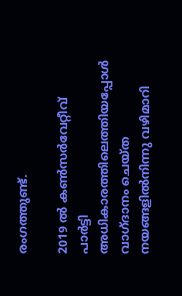രംഗത്തുണ്ട്.

2019 ൽ കൺസർവേറ്റീവ് പാർട്ടി അധികാരത്തിലെത്തിയപ്പോൾ വാഗ്ദാനം ചെയ്ത നയങ്ങളിൽനിന്നു വഴിമാറി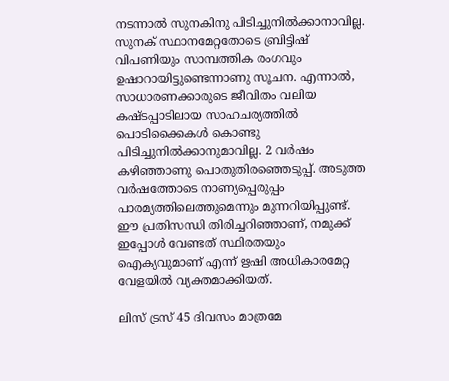നടന്നാൽ സുനകിനു പിടിച്ചുനിൽക്കാനാവില്ല. സുനക് സ്ഥാനമേറ്റതോടെ ബ്രിട്ടിഷ് വിപണിയും സാമ്പത്തിക രംഗവും ഉഷാറായിട്ടുണ്ടെന്നാണു സൂചന. എന്നാൽ, സാധാരണക്കാരുടെ ജീവിതം വലിയ കഷ്ടപ്പാടിലായ സാഹചര്യത്തിൽ പൊടിക്കൈകൾ കൊണ്ടു പിടിച്ചുനിൽക്കാനുമാവില്ല. 2 വർഷം കഴിഞ്ഞാണു പൊതുതിരഞ്ഞെടുപ്പ്. അടുത്ത വർഷത്തോടെ നാണ്യപ്പെരുപ്പം പാരമ്യത്തിലെത്തുമെന്നും മുന്നറിയിപ്പുണ്ട്. ഈ പ്രതിസന്ധി തിരിച്ചറിഞ്ഞാണ്, നമുക്ക് ഇപ്പോൾ വേണ്ടത് സ്ഥിരതയും ഐക്യവുമാണ് എന്ന് ഋഷി അധികാരമേറ്റ വേളയിൽ വ്യക്തമാക്കിയത്.

ലിസ് ട്രസ് 45 ദിവസം മാത്രമേ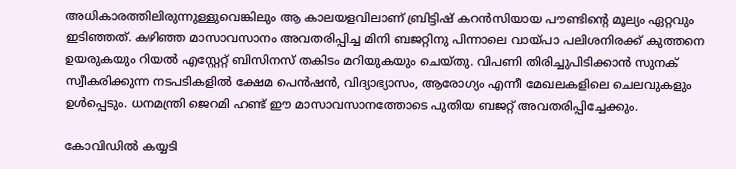അധികാരത്തിലിരുന്നുള്ളുവെങ്കിലും ആ കാലയളവിലാണ് ബ്രിട്ടിഷ് കറൻസിയായ പൗണ്ടിന്റെ മൂല്യം ഏറ്റവും ഇടിഞ്ഞത്. കഴിഞ്ഞ മാസാവസാനം അവതരിപ്പിച്ച മിനി ബജറ്റിനു പിന്നാലെ വായ്പാ പലിശനിരക്ക് കുത്തനെ ഉയരുകയും റിയൽ എസ്റ്റേറ്റ് ബിസിനസ് തകിടം മറിയുകയും ചെയ്തു. വിപണി തിരിച്ചുപിടിക്കാൻ സുനക് സ്വീകരിക്കുന്ന നടപടികളിൽ ക്ഷേമ പെൻഷൻ, വിദ്യാഭ്യാസം, ആരോഗ്യം എന്നീ മേഖലകളിലെ ചെലവുകളും ഉൾപ്പെടും. ധനമന്ത്രി ജെറമി ഹണ്ട് ഈ മാസാവസാനത്തോടെ പുതിയ ബജറ്റ് അവതരിപ്പിച്ചേക്കും.

കോവിഡിൽ കയ്യടി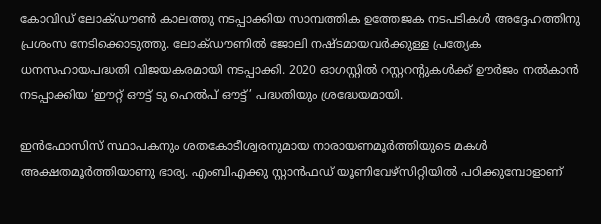കോവിഡ് ലോക്ഡൗൺ കാലത്തു നടപ്പാക്കിയ സാമ്പത്തിക ഉത്തേജക നടപടികൾ അദ്ദേഹത്തിനു പ്രശംസ നേടിക്കൊടുത്തു. ലോക്ഡൗണിൽ ജോലി നഷ്ടമായവർക്കുള്ള പ്രത്യേക ധനസഹായപദ്ധതി വിജയകരമായി നടപ്പാക്കി. 2020 ഓഗസ്റ്റിൽ റസ്റ്ററന്റുകൾക്ക് ഊർജം നൽകാൻ നടപ്പാക്കിയ ‘ഈറ്റ് ഔട്ട് ടു ഹെൽപ് ഔട്ട്’ പദ്ധതിയും ശ്രദ്ധേയമായി.

ഇൻഫോസിസ് സ്ഥാപകനും ശതകോടീശ്വരനുമായ നാരായണമൂർത്തിയുടെ മകൾ അക്ഷതമൂർത്തിയാണു ഭാര്യ. എംബിഎക്കു സ്റ്റാൻഫഡ് യൂണിവേഴ്‌സിറ്റിയിൽ പഠിക്കുമ്പോളാണ്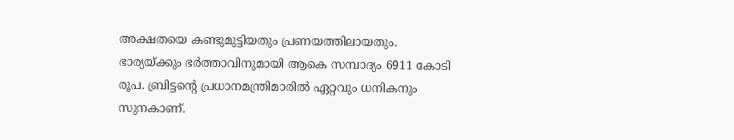അക്ഷതയെ കണ്ടുമുട്ടിയതും പ്രണയത്തിലായതും. ഭാര്യയ്ക്കും ഭർത്താവിനുമായി ആകെ സമ്പാദ്യം 6911 കോടി രൂപ. ബ്രിട്ടന്റെ പ്രധാനമന്ത്രിമാരിൽ ഏറ്റവും ധനികനും സുനകാണ്.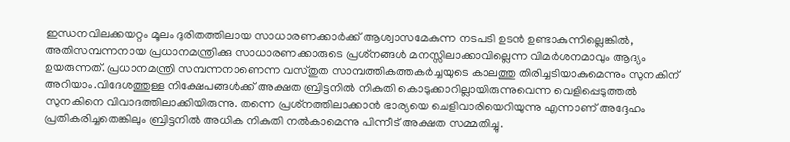ഇന്ധനവിലക്കയറ്റം മൂലം ദുരിതത്തിലായ സാധാരണക്കാർക്ക് ആശ്വാസമേകുന്ന നടപടി ഉടൻ ഉണ്ടാകുന്നില്ലെങ്കിൽ, അതിസമ്പന്നനായ പ്രധാനമന്ത്രിക്കു സാധാരണക്കാരുടെ പ്രശ്‌നങ്ങൾ മനസ്സിലാക്കാവില്ലെന്ന വിമർശനമാവും ആദ്യം ഉയരുന്നത്. പ്രധാനമന്ത്രി സമ്പന്നനാണെന്ന വസ്തുത സാമ്പത്തികത്തകർച്ചയുടെ കാലത്തു തിരിച്ചടിയാകുമെന്നും സുനകിന് അറിയാം.വിദേശത്തുള്ള നിക്ഷേപങ്ങൾക്ക് അക്ഷത ബ്രിട്ടനിൽ നികുതി കൊടുക്കാറില്ലായിരുന്നുവെന്ന വെളിപ്പെടുത്തൽ സുനകിനെ വിവാദത്തിലാക്കിയിരുന്നു. തന്നെ പ്രശ്‌നത്തിലാക്കാൻ ഭാര്യയെ ചെളിവാരിയെറിയുന്നു എന്നാണ് അദ്ദേഹം പ്രതികരിച്ചതെങ്കിലും ബ്രിട്ടനിൽ അധിക നികുതി നൽകാമെന്നു പിന്നീട് അക്ഷത സമ്മതിച്ചു.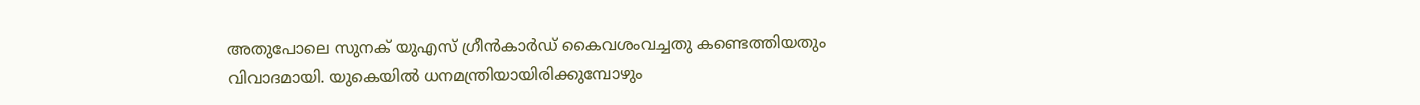അതുപോലെ സുനക് യുഎസ് ഗ്രീൻകാർഡ് കൈവശംവച്ചതു കണ്ടെത്തിയതും വിവാദമായി. യുകെയിൽ ധനമന്ത്രിയായിരിക്കുമ്പോഴും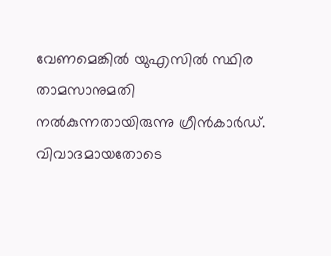വേണമെങ്കിൽ യുഎസിൽ സ്ഥിര താമസാനുമതി നൽകുന്നതായിരുന്നു ഗ്രീൻകാർഡ്. വിവാദമായതോടെ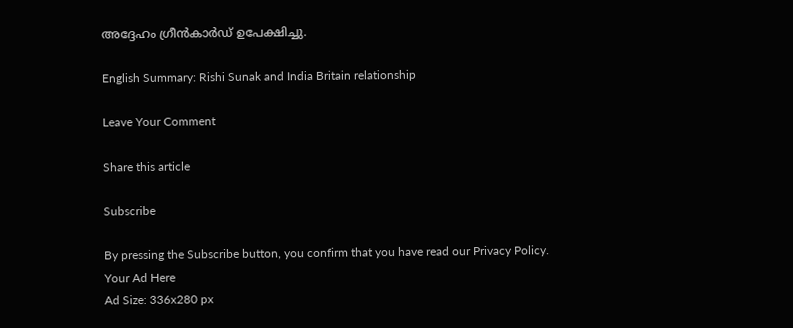അദ്ദേഹം ഗ്രീൻകാർഡ് ഉപേക്ഷിച്ചു.

English Summary: Rishi Sunak and India Britain relationship

Leave Your Comment

Share this article

Subscribe

By pressing the Subscribe button, you confirm that you have read our Privacy Policy.
Your Ad Here
Ad Size: 336x280 px